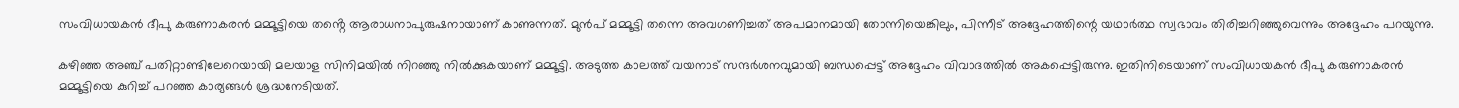സംവിധായകൻ ദീപു കരുണാകരൻ മമ്മൂട്ടിയെ തൻ്റെ ആരാധനാപുരുഷനായാണ് കാണുന്നത്. മുൻപ് മമ്മൂട്ടി തന്നെ അവഗണിച്ചത് അപമാനമായി തോന്നിയെങ്കിലും, പിന്നീട് അദ്ദേഹത്തിന്റെ യഥാർത്ഥ സ്വഭാവം തിരിച്ചറിഞ്ഞുവെന്നും അദ്ദേഹം പറയുന്നു.

കഴിഞ്ഞ അ‍ഞ്ച് പതിറ്റാണ്ടിലേറെയായി മലയാള സിനിമയിൽ നിറഞ്ഞു നിൽക്കുകയാണ് മമ്മൂട്ടി. അടുത്ത കാലത്ത് വയനാട് സന്ദർശനവുമായി ബന്ധപ്പെട്ട് അദ്ദേഹം വിവാദത്തിൽ അകപ്പെട്ടിരുന്നു. ഇതിനിടെയാണ് സംവിധായകൻ ദീപു കരുണാകരൻ മമ്മൂട്ടിയെ കുറിച്ച് പറഞ്ഞ കാര്യങ്ങൾ ശ്രദ്ധനേടിയത്.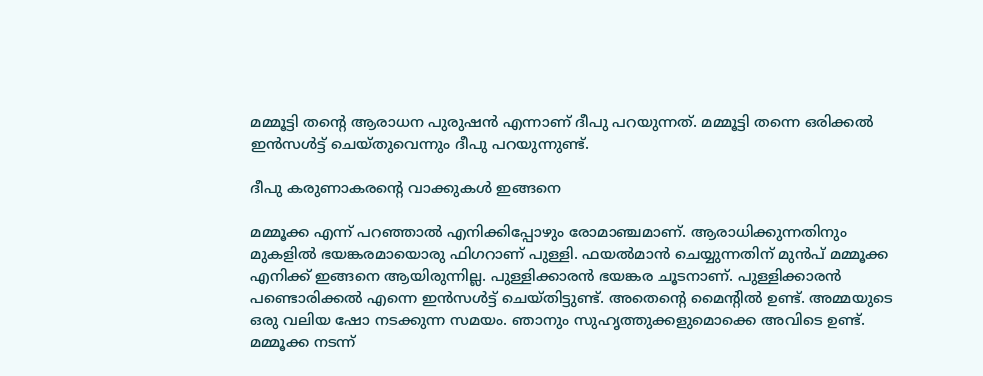മമ്മൂട്ടി തന്റെ ആരാധന പുരുഷൻ എന്നാണ് ദീപു പറയുന്നത്. മമ്മൂട്ടി തന്നെ ഒരിക്കൽ ഇൻസൾട്ട് ചെയ്തുവെന്നും ദീപു പറയുന്നുണ്ട്.

ദീപു കരുണാകരന്റെ വാക്കുകൾ ഇങ്ങനെ

മമ്മൂക്ക എന്ന് പറഞ്ഞാല്‍ എനിക്കിപ്പോഴും രോമാഞ്ചമാണ്. ആരാധിക്കുന്നതിനും മുകളില്‍ ഭയങ്കരമായൊരു ഫിഗറാണ് പുള്ളി. ഫയല്‍മാന്‍ ചെയ്യുന്നതിന് മുന്‍പ് മമ്മൂക്ക എനിക്ക് ഇങ്ങനെ ആയിരുന്നില്ല. പുള്ളിക്കാരന്‍ ഭയങ്കര ചൂടനാണ്. പുള്ളിക്കാരന്‍ പണ്ടൊരിക്കല്‍ എന്നെ ഇന്‍സള്‍ട്ട് ചെയ്തിട്ടുണ്ട്. അതെന്‍റെ മൈന്‍റില്‍ ഉണ്ട്. അമ്മയുടെ ഒരു വലിയ ഷോ നടക്കുന്ന സമയം. ഞാനും സുഹൃത്തുക്കളുമൊക്കെ അവിടെ ഉണ്ട്. മമ്മൂക്ക നടന്ന്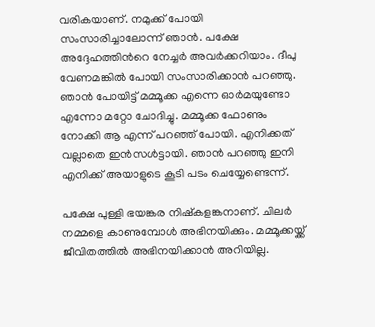വരികയാണ്. നമുക്ക് പോയി സംസാരിച്ചാലോന്ന് ഞാന്‍. പക്ഷേ അദ്ദേഹത്തിന്‍റെ നേച്ചര്‍ അവര്‍ക്കറിയാം. ദീപു വേണമങ്കില്‍ പോയി സംസാരിക്കാന്‍ പറഞ്ഞു. ഞാന്‍ പോയിട്ട് മമ്മൂക്ക എന്നെ ഓര്‍മയുണ്ടോ എന്നോ മറ്റോ ചോദിച്ചു. മമ്മൂക്ക ഫോണും നോക്കി ആ എന്ന് പറഞ്ഞ് പോയി. എനിക്കത് വല്ലാതെ ഇന്‍സള്‍ട്ടായി. ഞാന്‍ പറഞ്ഞു ഇനി എനിക്ക് അയാളുടെ കൂടി പടം ചെയ്യേണ്ടെന്ന്.

പക്ഷേ പുള്ളി ഭയങ്കര നിഷ്കളങ്കനാണ്. ചിലര്‍ നമ്മളെ കാണുമ്പോള്‍ അഭിനയിക്കും. മമ്മൂക്കയ്ക്ക് ജീവിതത്തില്‍ അഭിനയിക്കാന്‍ അറിയില്ല.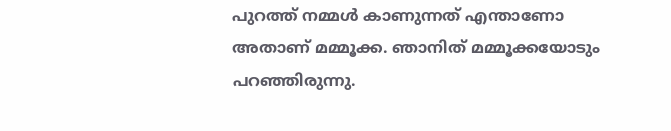പുറത്ത് നമ്മള്‍ കാണുന്നത് എന്താണോ അതാണ് മമ്മൂക്ക. ഞാനിത് മമ്മൂക്കയോടും പറഞ്ഞിരുന്നു.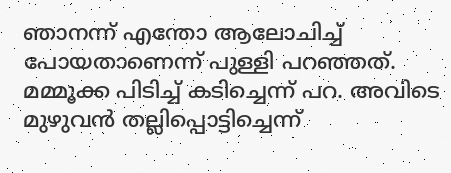ഞാനന്ന് എന്തോ ആലോചിച്ച് പോയതാണെന്ന് പുള്ളി പറഞ്ഞത്. മമ്മൂക്ക പിടിച്ച് കടിച്ചെന്ന് പറ. അവിടെ മുഴുവൻ തല്ലിപ്പൊട്ടിച്ചെന്ന്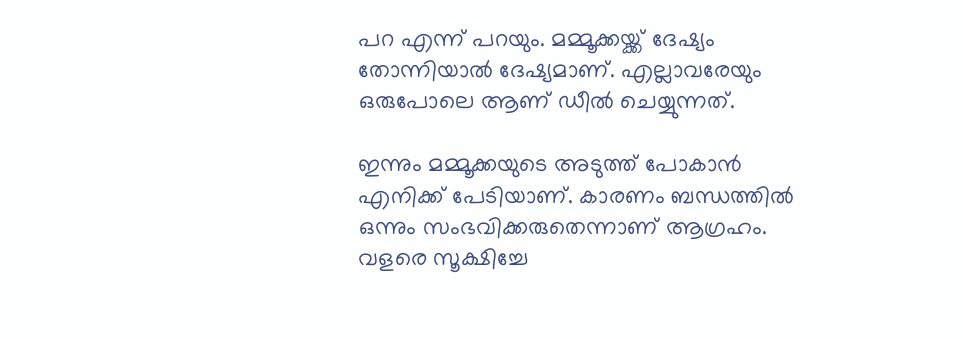പറ എന്ന് പറയും. മമ്മൂക്കയ്ക്ക് ദേഷ്യം തോന്നിയാൽ ദേഷ്യമാണ്. എല്ലാവരേയും ഒരുപോലെ ആണ് ഡീൽ ചെയ്യുന്നത്.

ഇന്നും മമ്മൂക്കയുടെ അടുത്ത് പോകാന്‍ എനിക്ക് പേടിയാണ്. കാരണം ബന്ധത്തില്‍ ഒന്നും സംഭവിക്കരുതെന്നാണ് ആഗ്രഹം. വളരെ സൂക്ഷിച്ചേ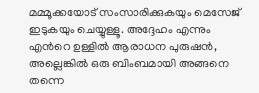മമ്മൂക്കയോട് സംസാരിക്കുകയും മെസേജ് ഇടുകയും ചെയ്യുള്ളൂ. അദ്ദേഹം എന്നും എന്‍റെ ഉള്ളില്‍ ആരാധന പുരുഷന്‍, അല്ലെങ്കില്‍ ഒരു ബിംബമായി അങ്ങനെ തന്നെ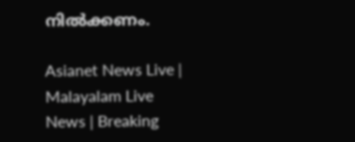നില്‍ക്കണം.

Asianet News Live | Malayalam Live News | Breaking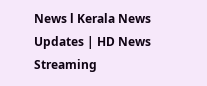News l Kerala News Updates | HD News Streaming